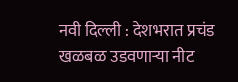नवी दिल्ली : देशभरात प्रचंड खळबळ उडवणाऱ्या नीट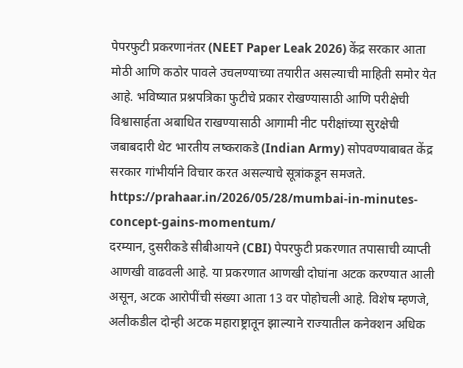पेपरफुटी प्रकरणानंतर (NEET Paper Leak 2026) केंद्र सरकार आता मोठी आणि कठोर पावले उचलण्याच्या तयारीत असल्याची माहिती समोर येत आहे. भविष्यात प्रश्नपत्रिका फुटीचे प्रकार रोखण्यासाठी आणि परीक्षेची विश्वासार्हता अबाधित राखण्यासाठी आगामी नीट परीक्षांच्या सुरक्षेची जबाबदारी थेट भारतीय लष्कराकडे (Indian Army) सोपवण्याबाबत केंद्र सरकार गांभीर्याने विचार करत असल्याचे सूत्रांकडून समजते.
https://prahaar.in/2026/05/28/mumbai-in-minutes-concept-gains-momentum/
दरम्यान, दुसरीकडे सीबीआयने (CBI) पेपरफुटी प्रकरणात तपासाची व्याप्ती आणखी वाढवली आहे. या प्रकरणात आणखी दोघांना अटक करण्यात आली असून, अटक आरोपींची संख्या आता 13 वर पोहोचली आहे. विशेष म्हणजे, अलीकडील दोन्ही अटक महाराष्ट्रातून झाल्याने राज्यातील कनेक्शन अधिक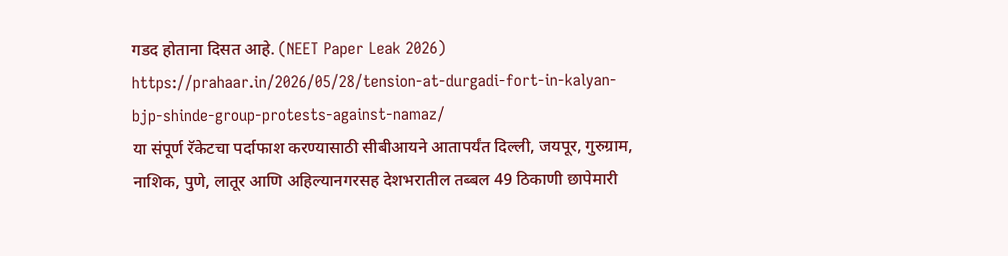गडद होताना दिसत आहे. (NEET Paper Leak 2026)
https://prahaar.in/2026/05/28/tension-at-durgadi-fort-in-kalyan-bjp-shinde-group-protests-against-namaz/
या संपूर्ण रॅकेटचा पर्दाफाश करण्यासाठी सीबीआयने आतापर्यंत दिल्ली, जयपूर, गुरुग्राम, नाशिक, पुणे, लातूर आणि अहिल्यानगरसह देशभरातील तब्बल 49 ठिकाणी छापेमारी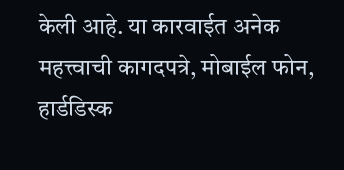केली आहे. या कारवाईत अनेक महत्त्वाची कागदपत्रे, मोबाईल फोन, हार्डडिस्क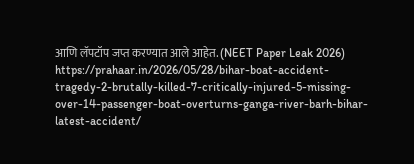आणि लॅपटॉप जप्त करण्यात आले आहेत. (NEET Paper Leak 2026)
https://prahaar.in/2026/05/28/bihar-boat-accident-tragedy-2-brutally-killed-7-critically-injured-5-missing-over-14-passenger-boat-overturns-ganga-river-barh-bihar-latest-accident/